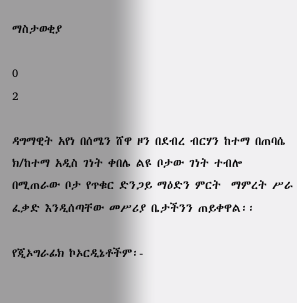ማስታወቂያ

0
2

ዳግማዊት አየነ በሰሜን ሸዋ ዞን በደብረ ብርሃን ከተማ በጠባሴ ክ/ከተማ አዲስ ገነት ቀበሌ ልዩ ቦታው ገነት ተብሎ በሚጠራው ቦታ የጥቁር ድንጋይ ማዕድን ምርት  ማምረት ሥራ ፈቃድ እንዲሰጣቸው መሥሪያ ቤታችንን ጠይቀዋል፡፡

የጂኦግራፊክ ኮኦርዲኔቶችም፡-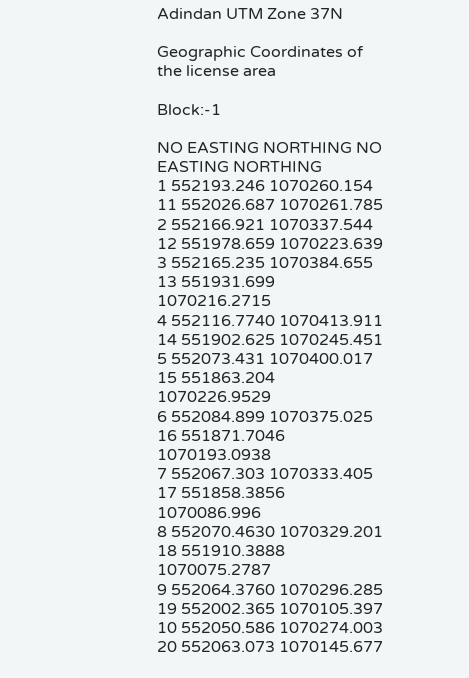Adindan UTM Zone 37N

Geographic Coordinates of the license area

Block:-1

NO EASTING NORTHING NO EASTING NORTHING
1 552193.246 1070260.154 11 552026.687 1070261.785
2 552166.921 1070337.544 12 551978.659 1070223.639
3 552165.235 1070384.655 13 551931.699 1070216.2715
4 552116.7740 1070413.911 14 551902.625 1070245.451
5 552073.431 1070400.017 15 551863.204 1070226.9529
6 552084.899 1070375.025 16 551871.7046 1070193.0938
7 552067.303 1070333.405 17 551858.3856 1070086.996
8 552070.4630 1070329.201 18 551910.3888 1070075.2787
9 552064.3760 1070296.285 19 552002.365 1070105.397
10 552050.586 1070274.003 20 552063.073 1070145.677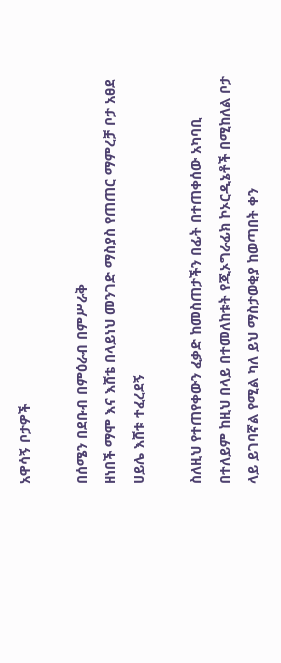አዋሳኝ ቦታዎች

በሰሜን በደቡብ በምዕራብ በምሥራቅ
ዘነበች ማሞ እና እሸቴ በላይነህ መንገድ ማስያስ የጠጠር ማምረቻ ቦታ አፀደ ሀይሌ እሸቱ ተፈረደኝ

ስለዚህ የተጠየቀውን ፈቃድ ከመስጠታችን በፊት በተጠቀሰው አካባቢ በተለይም ከዚህ በላይ በተመለከቱት የጂኦግራፊክ ኮኦርዲኔቶች በሚከለል ቦታ ላይ ይገባኛል የሚል ካለ ይህ ማስታወቂያ ከወጣበት ቀን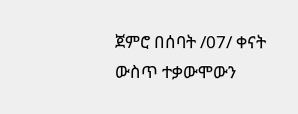ጀምሮ በሰባት /07/ ቀናት ውስጥ ተቃውሞውን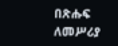በጽሑፍ ለመሥሪያ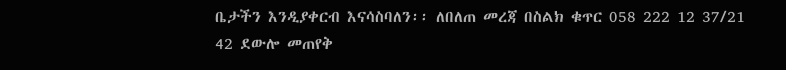ቤታችን እንዲያቀርብ እናሳስባለን፡፡ ለበለጠ መረጃ በስልክ ቁጥር 058 222 12 37/21 42 ደውሎ መጠየቅ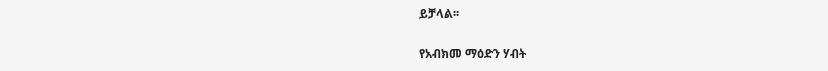ይቻላል፡፡

የአብክመ ማዕድን ሃብት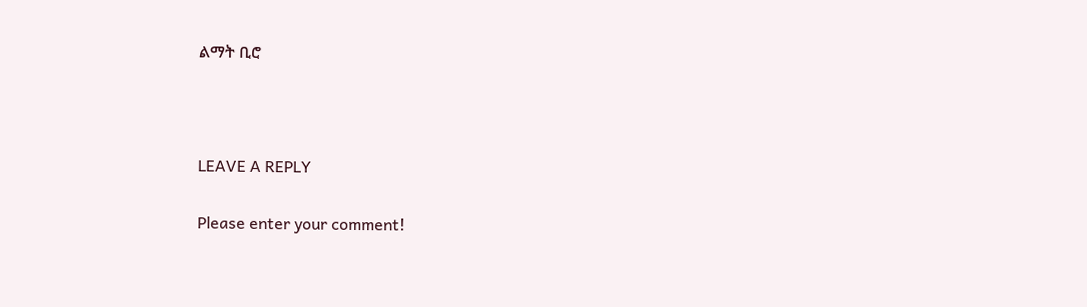ልማት ቢሮ



LEAVE A REPLY

Please enter your comment!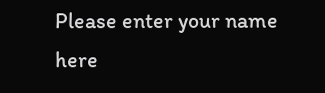Please enter your name here